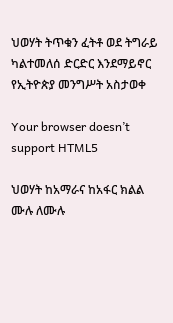ህወሃት ትጥቁን ፈትቶ ወደ ትግራይ ካልተመለሰ ድርድር እንደማይኖር የኢትዮጵያ መንግሥት አስታወቀ

Your browser doesn’t support HTML5

ህወሃት ከአማራና ከአፋር ክልል ሙሉ ለሙሉ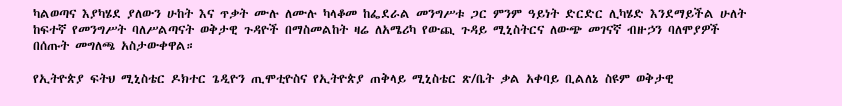ካልወጣና እያካሄደ ያለውን ሁከት እና ጥቃት ሙሉ ለሙሉ ካላቆመ ከፌደራል መንግሥቱ ጋር ምንም ዓይነት ድርድር ሊካሄድ እንደማይችል ሁለት ከፍተኛ የመንግሥት ባለሥልጣናት ወቅታዊ ጉዳዮች በማስመልከት ዛሬ ለአሜሪካ የውጪ ጉዳይ ሚኒስትርና ለውጭ መገናኛ ብዙኃን ባለሞያዎች በሰጡት መግለጫ አስታውቀዋል።

የኢትዮጵያ ፍትህ ሚኒስቴር ዶክተር ጌዲዮን ጢሞቲዮስና የኢትዮጵያ ጠቅላይ ሚኒስቴር ጽ/ቤት ቃል አቀባይ ቢልለኔ ስዩም ወቅታዊ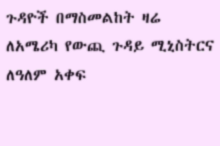ጉዳዮች በማስመልከት ዛሬ ለአሜሪካ የውጪ ጉዳይ ሚኒስትርና ለዓለም አቀፍ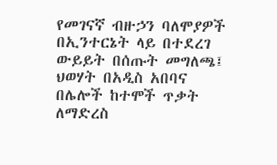የመገናኛ ብዙኃን ባለሞያዎች በኢንተርኔት ላይ በተደረገ ውይይት በሰጡት መግለጫ፤ ህወሃት በአዲስ አበባና በሌሎች ከተሞች ጥቃት ለማድረስ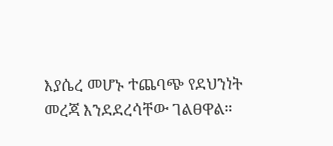እያሴረ መሆኑ ተጨባጭ የደህንነት መረጃ እንደደረሳቸው ገልፀዋል።